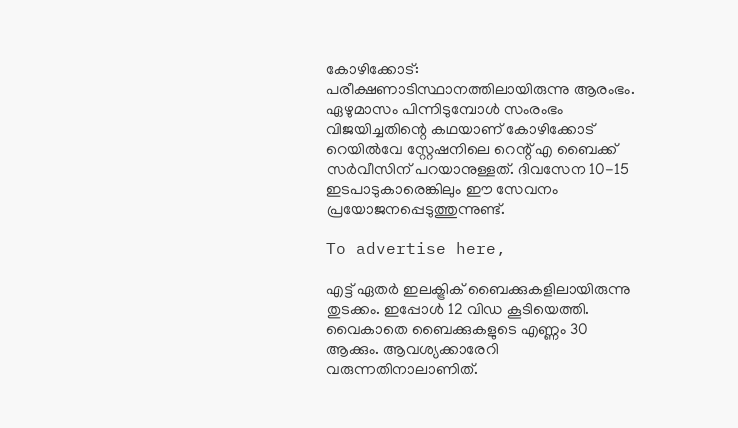കോഴിക്കോട്: പരീക്ഷണാടിസ്ഥാനത്തിലായിരുന്നു ആരംഭം. ഏഴുമാസം പിന്നിടുമ്പോൾ സംരംഭം വിജയിച്ചതിന്റെ കഥയാണ് കോഴിക്കോട് റെയിൽവേ സ്റ്റേഷനിലെ റെന്റ് എ ബൈക്ക് സർവീസിന് പറയാനുള്ളത്. ദിവസേന 10-15 ഇടപാടുകാരെങ്കിലും ഈ സേവനം പ്രയോജനപ്പെടുത്തുന്നുണ്ട്.

To advertise here,

എട്ട് ഏതർ ഇലക്ട്രിക് ബൈക്കുകളിലായിരുന്നു തുടക്കം. ഇപ്പോൾ 12 വിഡ കൂടിയെത്തി. വൈകാതെ ബൈക്കുകളുടെ എണ്ണം 30 ആക്കും. ആവശ്യക്കാരേറി വരുന്നതിനാലാണിത്.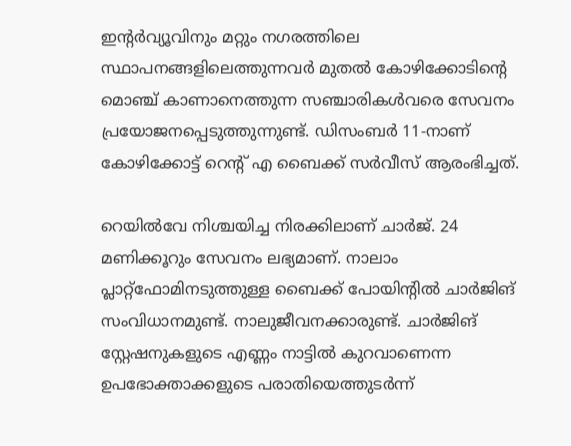ഇന്റർവ്യൂവിനും മറ്റും നഗരത്തിലെ സ്ഥാപനങ്ങളിലെത്തുന്നവർ മുതൽ കോഴിക്കോടിന്റെ മൊഞ്ച് കാണാനെത്തുന്ന സഞ്ചാരികൾവരെ സേവനം പ്രയോജനപ്പെടുത്തുന്നുണ്ട്. ഡിസംബർ 11-നാണ് കോഴിക്കോട്ട് റെന്റ് എ ബൈക്ക് സർവീസ് ആരംഭിച്ചത്.

റെയിൽവേ നിശ്ചയിച്ച നിരക്കിലാണ് ചാർജ്. 24 മണിക്കൂറും സേവനം ലഭ്യമാണ്. നാലാം പ്ലാറ്റ്ഫോമിനടുത്തുള്ള ബൈക്ക് പോയിന്റിൽ ചാർജിങ് സംവിധാനമുണ്ട്. നാലുജീവനക്കാരുണ്ട്. ചാർജിങ് സ്റ്റേഷനുകളുടെ എണ്ണം നാട്ടിൽ കുറവാണെന്ന ഉപഭോക്താക്കളുടെ പരാതിയെത്തുടർന്ന്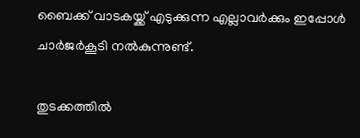ബൈക്ക് വാടകയ്ക്ക് എടുക്കുന്ന എല്ലാവർക്കും ഇപ്പോൾ ചാർജർകൂടി നൽകുന്നുണ്ട്.

തുടക്കത്തിൽ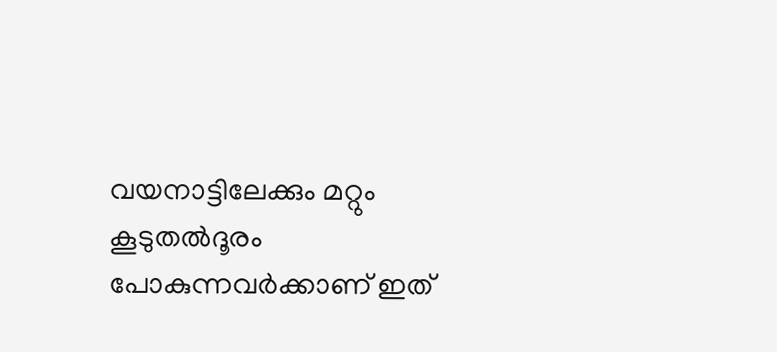വയനാട്ടിലേക്കും മറ്റും കൂടുതൽദൂരം പോകുന്നവർക്കാണ് ഇത്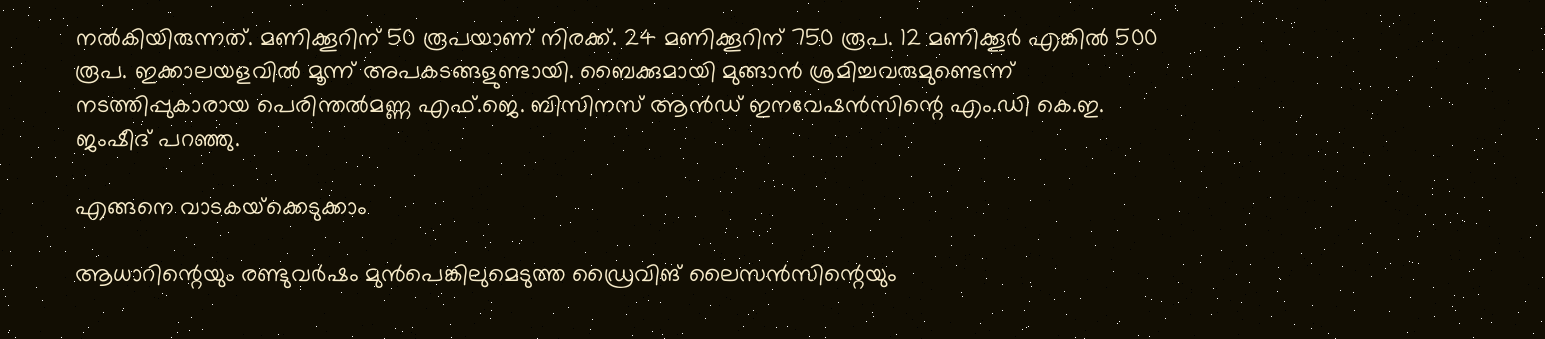നൽകിയിരുന്നത്. മണിക്കൂറിന് 50 രൂപയാണ് നിരക്ക്. 24 മണിക്കൂറിന് 750 രൂപ. 12 മണിക്കൂർ എങ്കിൽ 500 രൂപ. ഇക്കാലയളവിൽ മൂന്ന് അപകടങ്ങളുണ്ടായി. ബൈക്കുമായി മുങ്ങാൻ ശ്രമിച്ചവരുമുണ്ടെന്ന് നടത്തിപ്പുകാരായ പെരിന്തൽമണ്ണ എഫ്.ജെ. ബിസിനസ് ആൻഡ് ഇനവേഷൻസിന്റെ എം.ഡി കെ.ഇ. ജംഷീദ് പറഞ്ഞു.

എങ്ങനെ വാടകയ്‌ക്കെടുക്കാം

ആധാറിന്റെയും രണ്ടുവർഷം മുൻപെങ്കിലുമെടുത്ത ഡ്രൈവിങ് ലൈസൻസിന്റെയും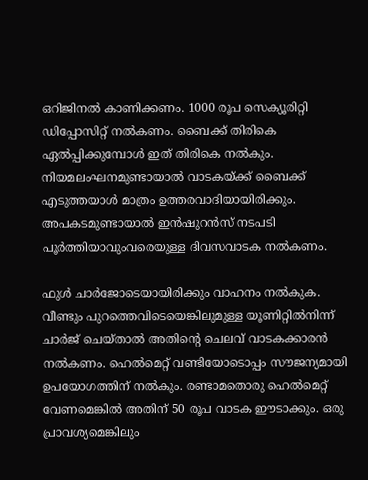ഒറിജിനൽ കാണിക്കണം. 1000 രൂപ സെക്യൂരിറ്റി ഡിപ്പോസിറ്റ് നൽകണം. ബൈക്ക് തിരികെ ഏൽപ്പിക്കുമ്പോൾ ഇത് തിരികെ നൽകും. നിയമലംഘനമുണ്ടായാൽ വാടകയ്ക്ക് ബൈക്ക് എടുത്തയാൾ മാത്രം ഉത്തരവാദിയായിരിക്കും. അപകടമുണ്ടായാൽ ഇൻഷുറൻസ് നടപടി പൂർത്തിയാവുംവരെയുള്ള ദിവസവാടക നൽകണം.

ഫുൾ ചാർജോടെയായിരിക്കും വാഹനം നൽകുക. വീണ്ടും പുറത്തെവിടെയെങ്കിലുമുള്ള യൂണിറ്റിൽനിന്ന് ചാർജ് ചെയ്താൽ അതിന്റെ ചെലവ് വാടകക്കാരൻ നൽകണം. ഹെൽമെറ്റ് വണ്ടിയോടൊപ്പം സൗജന്യമായി ഉപയോഗത്തിന് നൽകും. രണ്ടാമതൊരു ഹെൽമെറ്റ് വേണമെങ്കിൽ അതിന് 50 രൂപ വാടക ഈടാക്കും. ഒരു പ്രാവശ്യമെങ്കിലും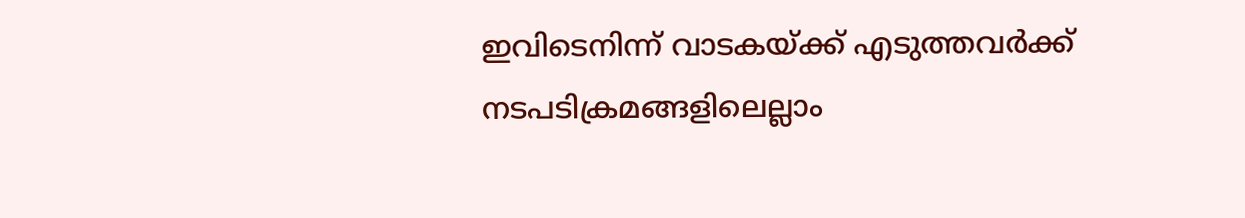ഇവിടെനിന്ന് വാടകയ്ക്ക് എടുത്തവർക്ക് നടപടിക്രമങ്ങളിലെല്ലാം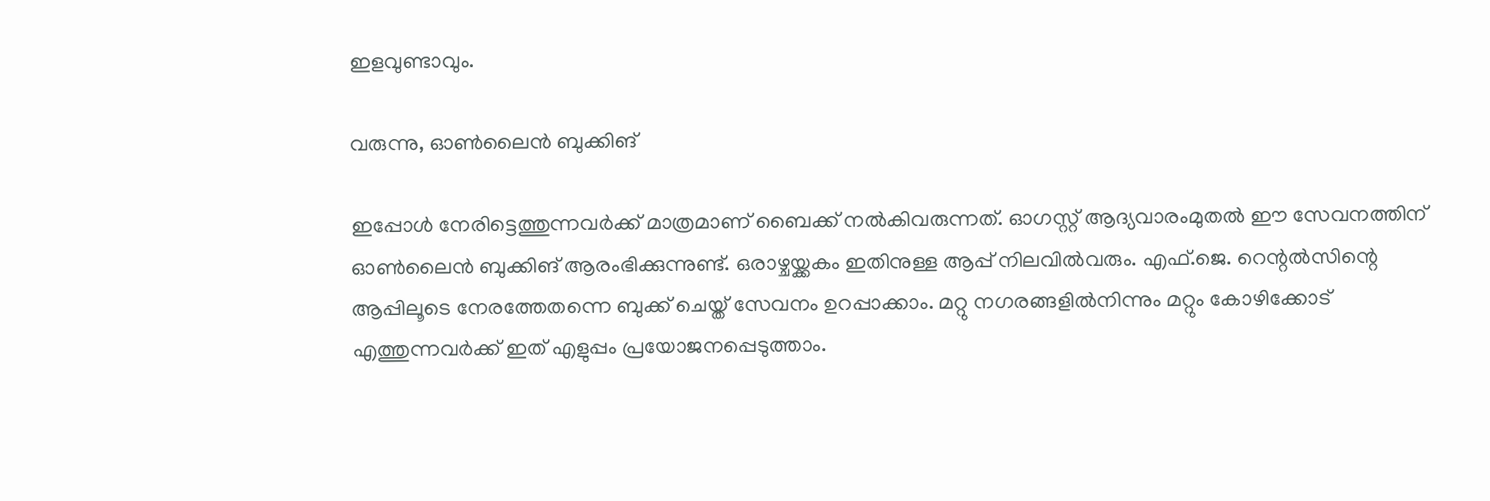ഇളവുണ്ടാവും.

വരുന്നു, ഓൺലൈൻ ബുക്കിങ്

ഇപ്പോൾ നേരിട്ടെത്തുന്നവർക്ക് മാത്രമാണ് ബൈക്ക് നൽകിവരുന്നത്. ഓഗസ്റ്റ് ആദ്യവാരംമുതൽ ഈ സേവനത്തിന് ഓൺലൈൻ ബുക്കിങ് ആരംഭിക്കുന്നുണ്ട്. ഒരാഴ്ചയ്ക്കകം ഇതിനുള്ള ആപ്പ് നിലവിൽവരും. എഫ്.ജെ. റെന്റൽസിന്റെ ആപ്പിലൂടെ നേരത്തേതന്നെ ബുക്ക് ചെയ്ത് സേവനം ഉറപ്പാക്കാം. മറ്റു നഗരങ്ങളിൽനിന്നും മറ്റും കോഴിക്കോട് എത്തുന്നവർക്ക് ഇത് എളുപ്പം പ്രയോജനപ്പെടുത്താം.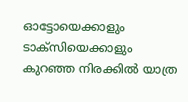ഓട്ടോയെക്കാളും ടാക്സിയെക്കാളും കുറഞ്ഞ നിരക്കിൽ യാത്ര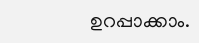ഉറപ്പാക്കാം.